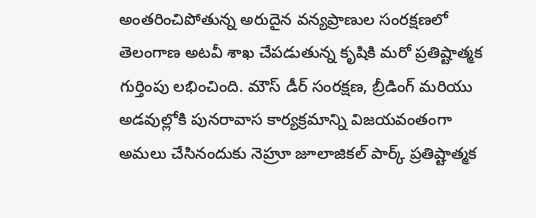అంతరించిపోతున్న అరుదైన వన్యప్రాణుల సంరక్షణలో తెలంగాణ అటవీ శాఖ చేపడుతున్న కృషికి మరో ప్రతిష్టాత్మక గుర్తింపు లభించింది. మౌస్ డీర్ సంరక్షణ, బ్రీడింగ్ మరియు అడవుల్లోకి పునరావాస కార్యక్రమాన్ని విజయవంతంగా అమలు చేసినందుకు నెహ్రూ జూలాజికల్ పార్క్ ప్రతిష్టాత్మక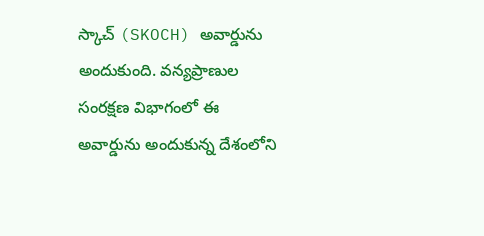స్కాచ్ (SKOCH) అవార్డును అందుకుంది. వన్యప్రాణుల సంరక్షణ విభాగంలో ఈ అవార్డును అందుకున్న దేశంలోని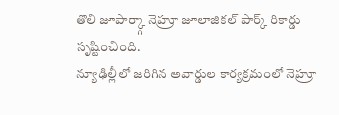తొలి జూపార్క్గా నెహ్రూ జూలాజికల్ పార్క్ రికార్డు సృష్టించింది.
న్యూఢిల్లీలో జరిగిన అవార్డుల కార్యక్రమంలో నెహ్రూ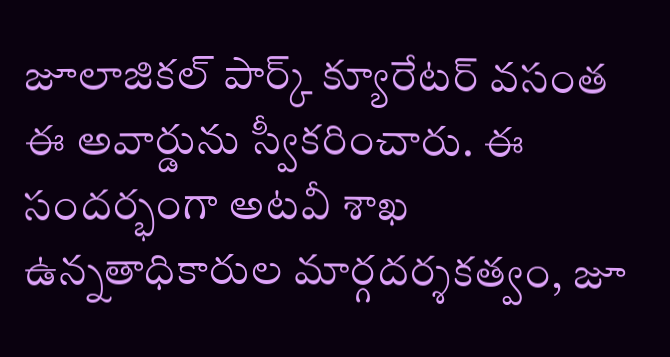జూలాజికల్ పార్క్ క్యూరేటర్ వసంత ఈ అవార్డును స్వీకరించారు. ఈ సందర్భంగా అటవీ శాఖ ఉన్నతాధికారుల మార్గదర్శకత్వం, జూ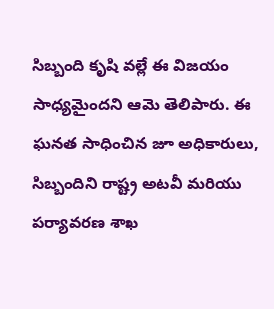సిబ్బంది కృషి వల్లే ఈ విజయం సాధ్యమైందని ఆమె తెలిపారు. ఈ ఘనత సాధించిన జూ అధికారులు, సిబ్బందిని రాష్ట్ర అటవీ మరియు పర్యావరణ శాఖ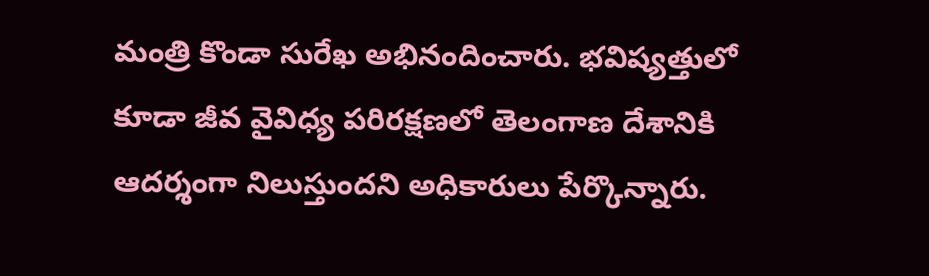మంత్రి కొండా సురేఖ అభినందించారు. భవిష్యత్తులో కూడా జీవ వైవిధ్య పరిరక్షణలో తెలంగాణ దేశానికి ఆదర్శంగా నిలుస్తుందని అధికారులు పేర్కొన్నారు.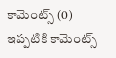కామెంట్స్ (0)
ఇప్పటికి కామెంట్స్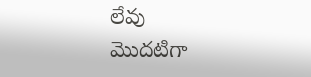లేవు
మొదటిగా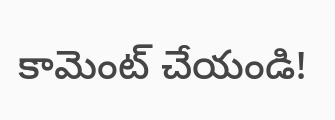కామెంట్ చేయండి!